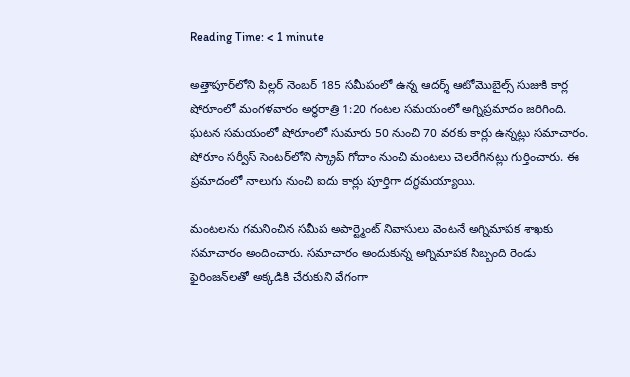Reading Time: < 1 minute

అత్తాపూర్‌లోని పిల్లర్ నెంబర్‌ 185 సమీపంలో ఉన్న ఆదర్శ్ ఆటోమొబైల్స్ సుజుకి కార్ల షోరూంలో మంగళవారం అర్ధరాత్రి 1:20 గంటల సమయంలో అగ్నిప్రమాదం జరిగింది. ఘటన సమయంలో షోరూంలో సుమారు 50 నుంచి 70 వరకు కార్లు ఉన్నట్లు సమాచారం. షోరూం సర్వీస్ సెంటర్‌లోని స్క్రాప్ గోదాం నుంచి మంటలు చెలరేగినట్లు గుర్తించారు. ఈ ప్రమాదంలో నాలుగు నుంచి ఐదు కార్లు పూర్తిగా దగ్ధమయ్యాయి.

మంటలను గమనించిన సమీప అపార్ట్మెంట్ నివాసులు వెంటనే అగ్నిమాపక శాఖకు సమాచారం అందించారు. సమాచారం అందుకున్న అగ్నిమాపక సిబ్బంది రెండు ఫైరింజన్‌లతో అక్కడికి చేరుకుని వేగంగా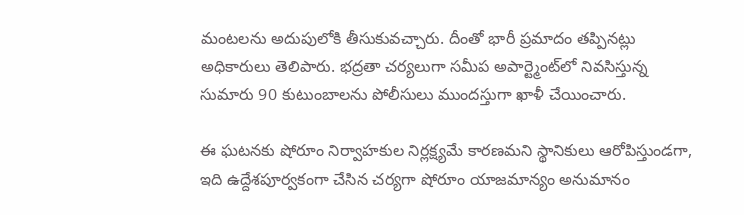మంటలను అదుపులోకి తీసుకువచ్చారు. దీంతో భారీ ప్రమాదం తప్పినట్లు అధికారులు తెలిపారు. భద్రతా చర్యలుగా సమీప అపార్ట్మెంట్‌లో నివసిస్తున్న సుమారు 90 కుటుంబాలను పోలీసులు ముందస్తుగా ఖాళీ చేయించారు.

ఈ ఘటనకు షోరూం నిర్వాహకుల నిర్లక్ష్యమే కారణమని స్థానికులు ఆరోపిస్తుండగా, ఇది ఉద్దేశపూర్వకంగా చేసిన చర్యగా షోరూం యాజమాన్యం అనుమానం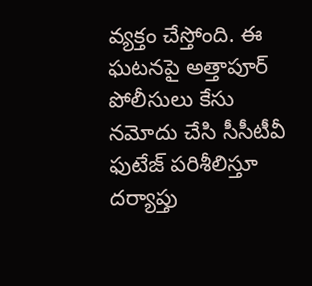వ్యక్తం చేస్తోంది. ఈ ఘటనపై అత్తాపూర్ పోలీసులు కేసు నమోదు చేసి సీసీటీవీ ఫుటేజ్ పరిశీలిస్తూ దర్యాప్తు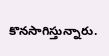కొనసాగిస్తున్నారు.